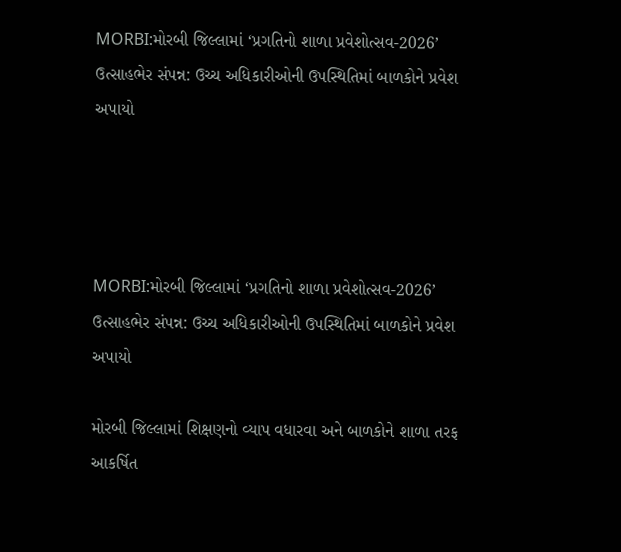MORBI:મોરબી જિલ્લામાં ‘પ્રગતિનો શાળા પ્રવેશોત્સવ-2026’ ઉત્સાહભેર સંપન્ન: ઉચ્ચ અધિકારીઓની ઉપસ્થિતિમાં બાળકોને પ્રવેશ અપાયો




MORBI:મોરબી જિલ્લામાં ‘પ્રગતિનો શાળા પ્રવેશોત્સવ-2026’ ઉત્સાહભેર સંપન્ન: ઉચ્ચ અધિકારીઓની ઉપસ્થિતિમાં બાળકોને પ્રવેશ અપાયો

મોરબી જિલ્લામાં શિક્ષણનો વ્યાપ વધારવા અને બાળકોને શાળા તરફ આકર્ષિત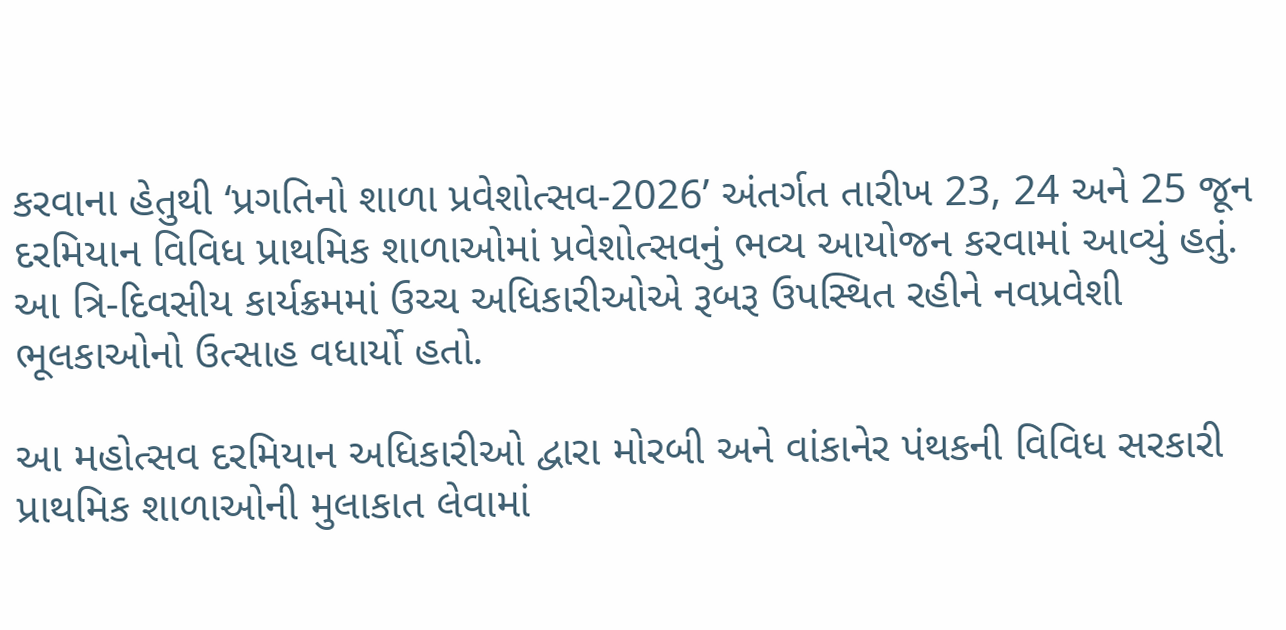કરવાના હેતુથી ‘પ્રગતિનો શાળા પ્રવેશોત્સવ-2026’ અંતર્ગત તારીખ 23, 24 અને 25 જૂન દરમિયાન વિવિધ પ્રાથમિક શાળાઓમાં પ્રવેશોત્સવનું ભવ્ય આયોજન કરવામાં આવ્યું હતું. આ ત્રિ-દિવસીય કાર્યક્રમમાં ઉચ્ચ અધિકારીઓએ રૂબરૂ ઉપસ્થિત રહીને નવપ્રવેશી ભૂલકાઓનો ઉત્સાહ વધાર્યો હતો.

આ મહોત્સવ દરમિયાન અધિકારીઓ દ્વારા મોરબી અને વાંકાનેર પંથકની વિવિધ સરકારી પ્રાથમિક શાળાઓની મુલાકાત લેવામાં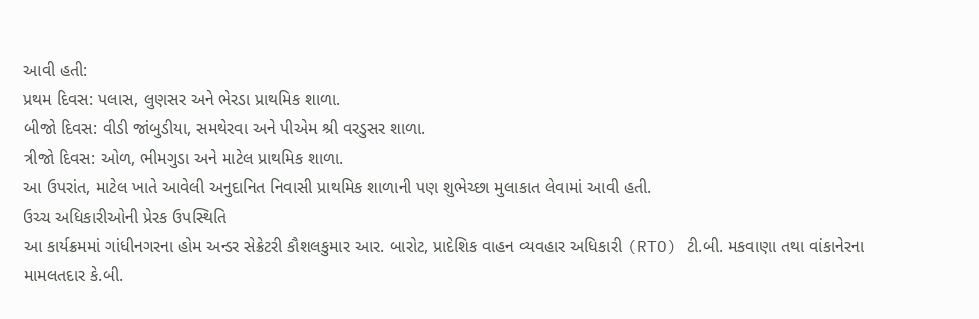આવી હતી:
પ્રથમ દિવસ: પલાસ, લુણસર અને ભેરડા પ્રાથમિક શાળા.
બીજો દિવસ: વીડી જાંબુડીયા, સમથેરવા અને પીએમ શ્રી વરડુસર શાળા.
ત્રીજો દિવસ: ઓળ, ભીમગુડા અને માટેલ પ્રાથમિક શાળા.
આ ઉપરાંત, માટેલ ખાતે આવેલી અનુદાનિત નિવાસી પ્રાથમિક શાળાની પણ શુભેચ્છા મુલાકાત લેવામાં આવી હતી.
ઉચ્ચ અધિકારીઓની પ્રેરક ઉપસ્થિતિ
આ કાર્યક્રમમાં ગાંધીનગરના હોમ અન્ડર સેક્રેટરી કૌશલકુમાર આર. બારોટ, પ્રાદેશિક વાહન વ્યવહાર અધિકારી (RTO) ટી.બી. મકવાણા તથા વાંકાનેરના મામલતદાર કે.બી.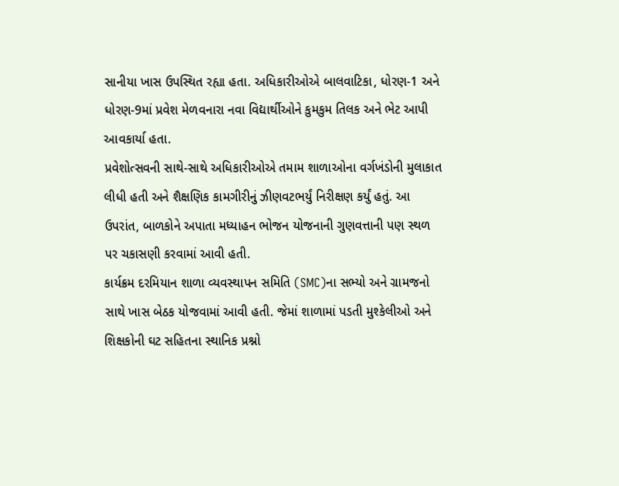સાનીયા ખાસ ઉપસ્થિત રહ્યા હતા. અધિકારીઓએ બાલવાટિકા, ધોરણ-1 અને ધોરણ-9માં પ્રવેશ મેળવનારા નવા વિદ્યાર્થીઓને કુમકુમ તિલક અને ભેટ આપી આવકાર્યા હતા.
પ્રવેશોત્સવની સાથે-સાથે અધિકારીઓએ તમામ શાળાઓના વર્ગખંડોની મુલાકાત લીધી હતી અને શૈક્ષણિક કામગીરીનું ઝીણવટભર્યું નિરીક્ષણ કર્યું હતું. આ ઉપરાંત, બાળકોને અપાતા મધ્યાહન ભોજન યોજનાની ગુણવત્તાની પણ સ્થળ પર ચકાસણી કરવામાં આવી હતી.
કાર્યક્રમ દરમિયાન શાળા વ્યવસ્થાપન સમિતિ (SMC)ના સભ્યો અને ગ્રામજનો સાથે ખાસ બેઠક યોજવામાં આવી હતી. જેમાં શાળામાં પડતી મુશ્કેલીઓ અને શિક્ષકોની ઘટ સહિતના સ્થાનિક પ્રશ્નો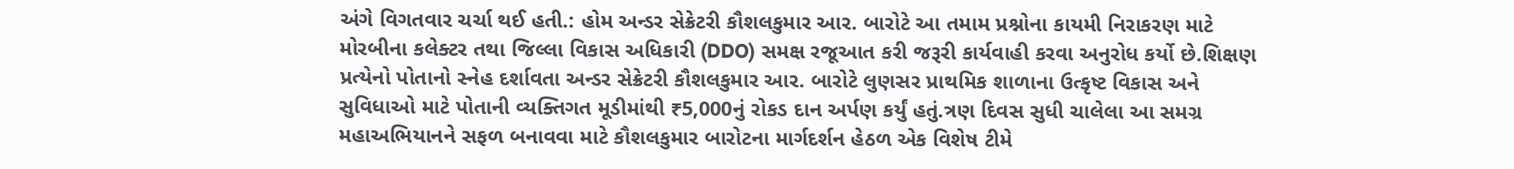અંગે વિગતવાર ચર્ચા થઈ હતી.: હોમ અન્ડર સેક્રેટરી કૌશલકુમાર આર. બારોટે આ તમામ પ્રશ્નોના કાયમી નિરાકરણ માટે મોરબીના કલેક્ટર તથા જિલ્લા વિકાસ અધિકારી (DDO) સમક્ષ રજૂઆત કરી જરૂરી કાર્યવાહી કરવા અનુરોધ કર્યો છે.શિક્ષણ પ્રત્યેનો પોતાનો સ્નેહ દર્શાવતા અન્ડર સેક્રેટરી કૌશલકુમાર આર. બારોટે લુણસર પ્રાથમિક શાળાના ઉત્કૃષ્ટ વિકાસ અને સુવિધાઓ માટે પોતાની વ્યક્તિગત મૂડીમાંથી ₹5,000નું રોકડ દાન અર્પણ કર્યું હતું.ત્રણ દિવસ સુધી ચાલેલા આ સમગ્ર મહાઅભિયાનને સફળ બનાવવા માટે કૌશલકુમાર બારોટના માર્ગદર્શન હેઠળ એક વિશેષ ટીમે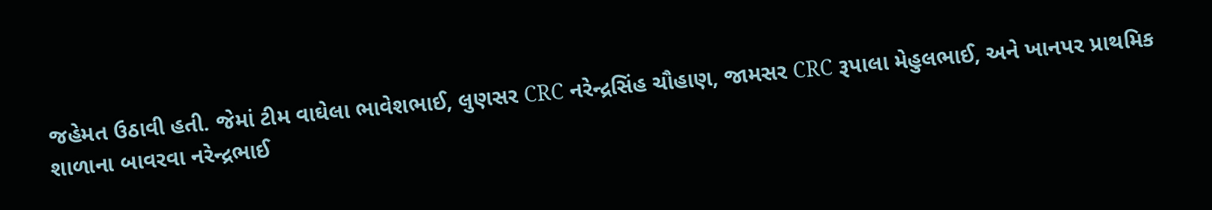જહેમત ઉઠાવી હતી. જેમાં ટીમ વાઘેલા ભાવેશભાઈ, લુણસર CRC નરેન્દ્રસિંહ ચૌહાણ, જામસર CRC રૂપાલા મેહુલભાઈ, અને ખાનપર પ્રાથમિક શાળાના બાવરવા નરેન્દ્રભાઈ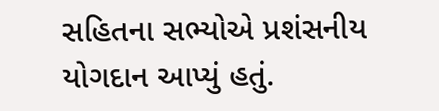સહિતના સભ્યોએ પ્રશંસનીય યોગદાન આપ્યું હતું.